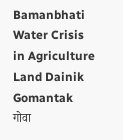Bamanbhati Water Crisis in Agriculture Land Dainik Gomantak
गोवा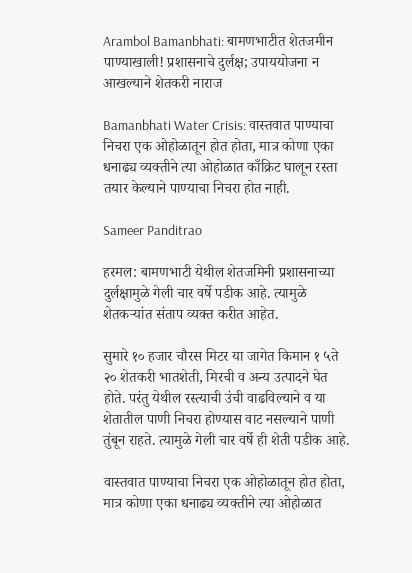Arambol Bamanbhati: बामणभाटीत शेतजमीन पाण्याखाली! प्रशासनाचे दुर्लक्ष; उपाययोजना न आखल्याने शेतकरी नाराज

Bamanbhati Water Crisis: वास्तवात पाण्याचा निचरा एक ओहोळातून होत होता, मात्र कोणा एका धनाढ्य व्यक्तीने त्या ओहोळात काँक्रिट घालून रस्ता तयार केल्याने पाण्याचा निचरा होत नाही.

Sameer Panditrao

हरमल: बामणभाटी येथील शेतजमिनी प्रशासनाच्या दुर्लक्षामुळे गेली चार वर्षे पडीक आहे. त्यामुळे शेतकऱ्यांत संताप व्यक्त करीत आहेत.

सुमारे १० हजार चौरस मिटर या जागेत किमान १ ५ते २० शेतकरी भातशेती, मिरची व अन्य उत्पादने घेत होते. परंतु येथील रस्त्याची उंची वाढविल्याने व या शेतातील पाणी निचरा होण्यास वाट नसल्याने पाणी तुंबून राहते. त्यामुळे गेली चार वर्षे ही शेती पडीक आहे.

वास्तवात पाण्याचा निचरा एक ओहोळातून होत होता, मात्र कोणा एका धनाढ्य व्यक्तीने त्या ओहोळात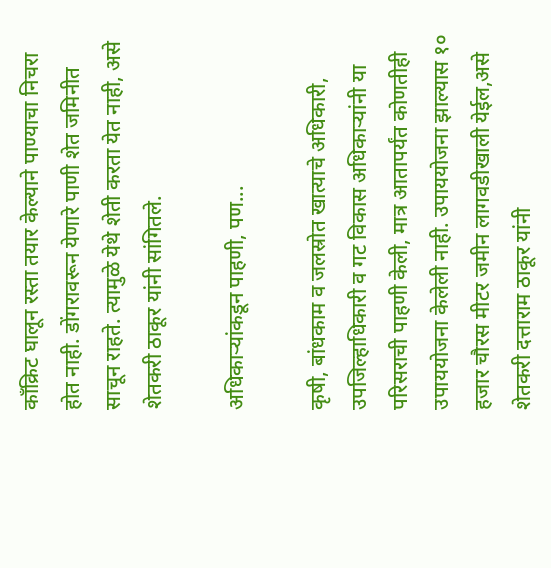काँक्रिट घालून रस्ता तयार केल्याने पाण्याचा निचरा होत नाही. डोंगरावरून येणारे पाणी शेत जमिनीत साचून राहते. त्यामुळे येथे शेती करता येत नाही, असे शेतकरी ठाकूर यांनी सांगितले.

अधिकाऱ्यांकडून पाहणी, पण...

कृषी, बांधकाम व जलस्रोत खात्याचे अधिकारी, उपजिल्हाधिकारी व गट विकास अधिकाऱ्यांनी या परिसराची पाहणी केली, मात्र आतापर्यंत कोणतीही उपाययोजना केलेली नाही. उपाययोजना झाल्यास १० हजार चौरस मीटर जमीन लागवडीखाली येईल,असे शेतकरी दत्ताराम ठाकूर यांनी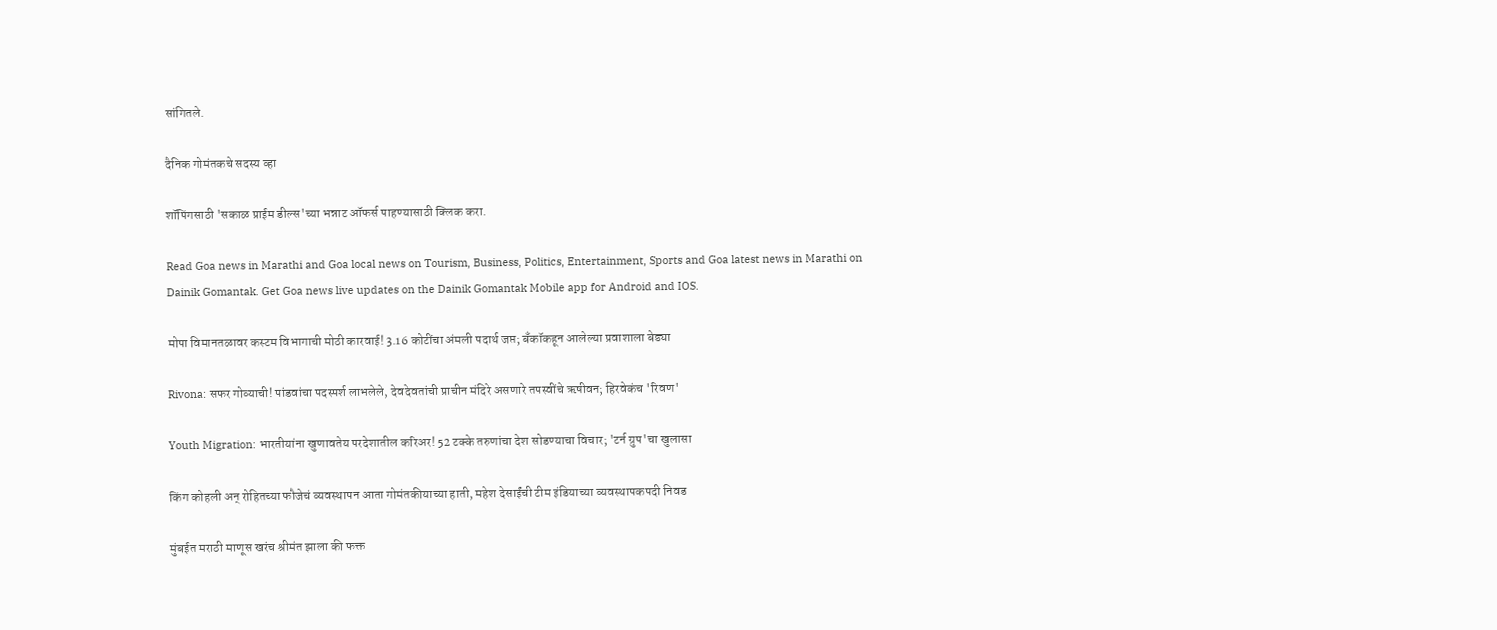सांगितले.

दैनिक गोमंतकचे सदस्य व्हा

शॉपिंगसाठी 'सकाळ प्राईम डील्स'च्या भन्नाट ऑफर्स पाहण्यासाठी क्लिक करा.

Read Goa news in Marathi and Goa local news on Tourism, Business, Politics, Entertainment, Sports and Goa latest news in Marathi on Dainik Gomantak. Get Goa news live updates on the Dainik Gomantak Mobile app for Android and IOS.

मोपा विमानतळावर कस्टम विभागाची मोठी कारवाई! 3.16 कोटींचा अंमली पदार्थ जप्त; बँकॉकहून आलेल्या प्रवाशाला बेड्या

Rivona: सफर गोव्याची! पांडवांचा पदस्पर्श लाभलेले, देवदेवतांची प्राचीन मंदिरे असणारे तपस्वींचे ऋषीवन; हिरवेकंच 'रिवण'

Youth Migration: भारतीयांना खुणावतेय परदेशातील करिअर! 52 टक्के तरुणांचा देश सोडण्याचा विचार; 'टर्न ग्रुप'चा खुलासा

किंग कोहली अन् रोहितच्या फौजेचं व्यवस्थापन आता गोमंतकीयाच्या हाती, महेश देसाईंची टीम इंडियाच्या व्यवस्थापकपदी निवड

मुंबईत मराठी माणूस खरंच श्रीमंत झाला की फक्त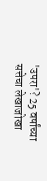'उपरा'? 25 वर्षांच्या सत्तेचा लेखाजोखा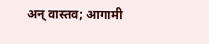अन् वास्तव; आगामी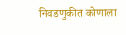निवडणुकीत कोणाला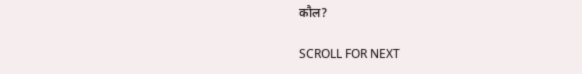कौल?

SCROLL FOR NEXT